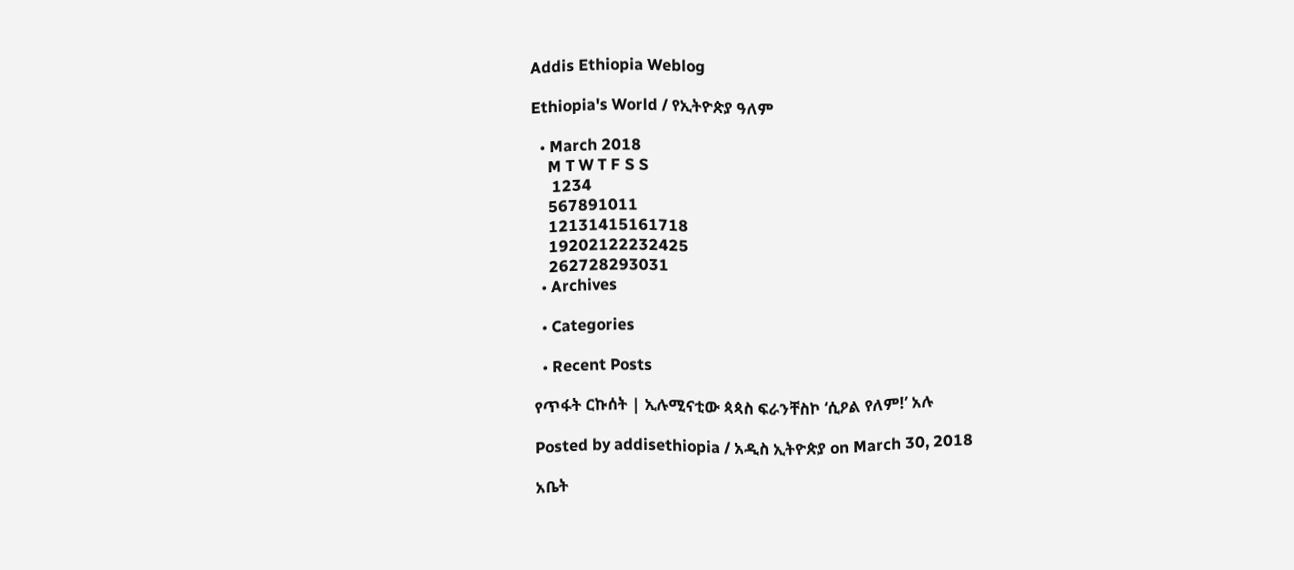Addis Ethiopia Weblog

Ethiopia's World / የኢትዮጵያ ዓለም

  • March 2018
    M T W T F S S
     1234
    567891011
    12131415161718
    19202122232425
    262728293031
  • Archives

  • Categories

  • Recent Posts

የጥፋት ርኩሰት | ኢሉሚናቲው ጳጳስ ፍራንቸስኮ ‘ሲዖል የለም!’ አሉ

Posted by addisethiopia / አዲስ ኢትዮጵያ on March 30, 2018

አቤት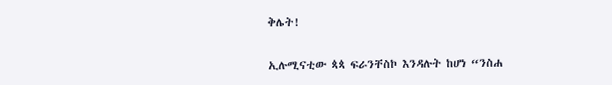ቅሌት!

ኢሉሚናቲው ጳጳ ፍራንቸስኮ እንዳሉት ከሆነ “ንስሐ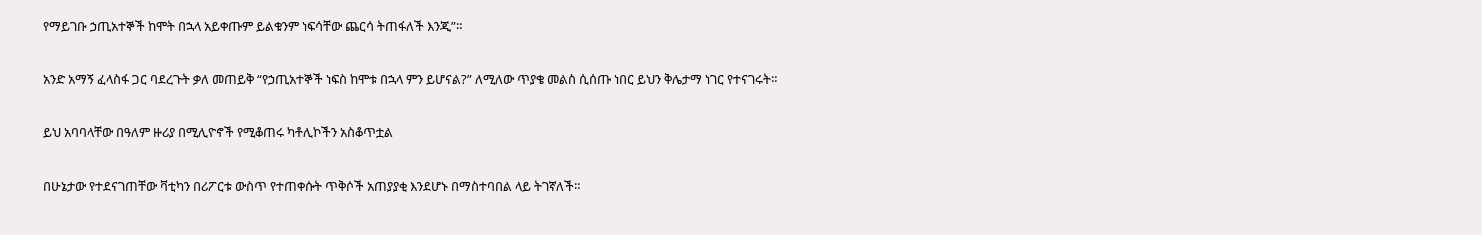የማይገቡ ኃጢአተኞች ከሞት በኋላ አይቀጡም ይልቁንም ነፍሳቸው ጨርሳ ትጠፋለች እንጂ”።

አንድ አማኝ ፈላስፋ ጋር ባደረጉት ቃለ መጠይቅ “የኃጢአተኞች ነፍስ ከሞቱ በኋላ ምን ይሆናል?” ለሚለው ጥያቄ መልስ ሲሰጡ ነበር ይህን ቅሌታማ ነገር የተናገሩት።

ይህ አባባላቸው በዓለም ዙሪያ በሚሊዮኖች የሚቆጠሩ ካቶሊኮችን አስቆጥቷል

በሁኔታው የተደናገጠቸው ቫቲካን በሪፖርቱ ውስጥ የተጠቀሱት ጥቅሶች አጠያያቂ እንደሆኑ በማስተባበል ላይ ትገኛለች።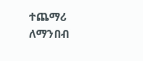ተጨማሪ ለማንበብ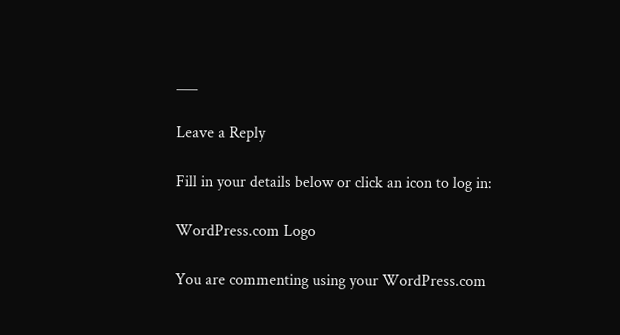___

Leave a Reply

Fill in your details below or click an icon to log in:

WordPress.com Logo

You are commenting using your WordPress.com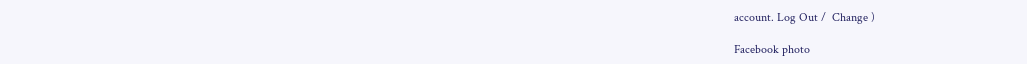account. Log Out /  Change )

Facebook photo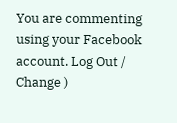You are commenting using your Facebook account. Log Out /  Change )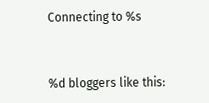Connecting to %s


%d bloggers like this: